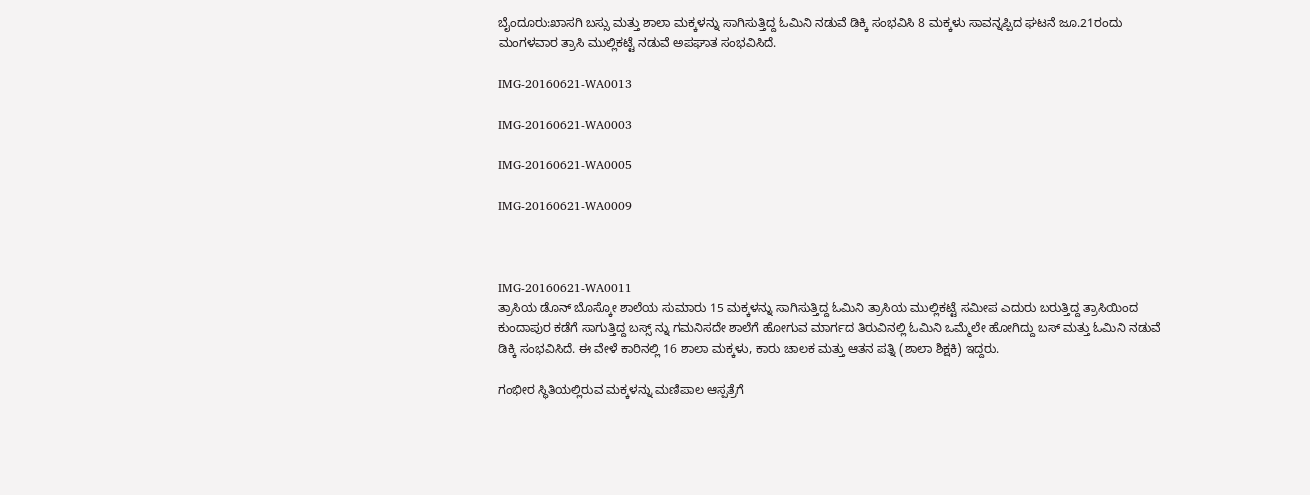ಬೈಂದೂರು:ಖಾಸಗಿ ಬಸ್ಸು ಮತ್ತು ಶಾಲಾ ಮಕ್ಕಳನ್ನು ಸಾಗಿಸುತ್ತಿದ್ದ ಓಮಿನಿ ನಡುವೆ ಡಿಕ್ಕಿ ಸಂಭವಿಸಿ 8 ಮಕ್ಕಳು ಸಾವನ್ನಪ್ಪಿದ ಘಟನೆ ಜೂ.21ರಂದು ಮಂಗಳವಾರ ತ್ರಾಸಿ ಮುಲ್ಲಿಕಟ್ಟೆ ನಡುವೆ ಅಪಘಾತ ಸಂಭವಿಸಿದೆ.

IMG-20160621-WA0013

IMG-20160621-WA0003

IMG-20160621-WA0005

IMG-20160621-WA0009



IMG-20160621-WA0011
ತ್ರಾಸಿಯ ಡೊನ್ ಬೊಸ್ಕೋ ಶಾಲೆಯ ಸುಮಾರು 15 ಮಕ್ಕಳನ್ನು ಸಾಗಿಸುತ್ತಿದ್ದ ಓಮಿನಿ ತ್ರಾಸಿಯ ಮುಲ್ಲಿಕಟ್ಟೆ ಸಮೀಪ ಎದುರು ಬರುತ್ತಿದ್ದ ತ್ರಾಸಿಯಿಂದ ಕುಂದಾಪುರ ಕಡೆಗೆ ಸಾಗುತ್ತಿದ್ದ ಬಸ್ಸ್ ನ್ನು ಗಮನಿಸದೇ ಶಾಲೆಗೆ ಹೋಗುವ ಮಾರ್ಗದ ತಿರುವಿನಲ್ಲಿ ಓಮಿನಿ ಒಮ್ಮೆಲೇ ಹೋಗಿದ್ದು ಬಸ್ ಮತ್ತು ಓಮಿನಿ ನಡುವೆ ಡಿಕ್ಕಿ ಸಂಭವಿಸಿದೆ. ಈ ವೇಳೆ ಕಾರಿನಲ್ಲಿ 16 ಶಾಲಾ ಮಕ್ಕಳು, ಕಾರು ಚಾಲಕ ಮತ್ತು ಆತನ ಪತ್ನಿ (ಶಾಲಾ ಶಿಕ್ಷಕಿ) ಇದ್ದರು.

ಗಂಭೀರ ಸ್ಥಿತಿಯಲ್ಲಿರುವ ಮಕ್ಕಳನ್ನು ಮಣಿಪಾಲ ಆಸ್ಪತ್ರೆಗೆ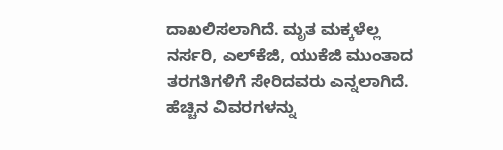ದಾಖಲಿಸಲಾಗಿದೆ. ಮೃತ ಮಕ್ಕಳೆಲ್ಲ ನರ್ಸರಿ, ಎಲ್‌ಕೆಜಿ, ಯುಕೆಜಿ ಮುಂತಾದ ತರಗತಿಗಳಿಗೆ ಸೇರಿದವರು ಎನ್ನಲಾಗಿದೆ. ಹೆಚ್ಚಿನ ವಿವರಗಳನ್ನು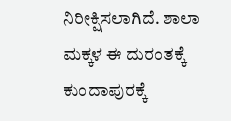ನಿರೀಕ್ಷಿಸಲಾಗಿದೆ. ಶಾಲಾ ಮಕ್ಕಳ ಈ ದುರಂತಕ್ಕೆ ಕುಂದಾಪುರಕ್ಕೆ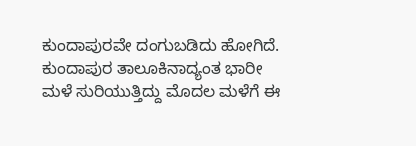ಕುಂದಾಪುರವೇ ದಂಗುಬಡಿದು ಹೋಗಿದೆ. ಕುಂದಾಪುರ ತಾಲೂಕಿನಾದ್ಯಂತ ಭಾರೀ ಮಳೆ ಸುರಿಯುತ್ತಿದ್ದು ಮೊದಲ ಮಳೆಗೆ ಈ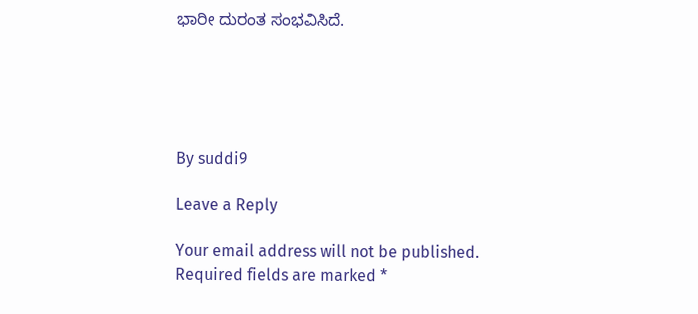ಭಾರೀ ದುರಂತ ಸಂಭವಿಸಿದೆ.





By suddi9

Leave a Reply

Your email address will not be published. Required fields are marked *